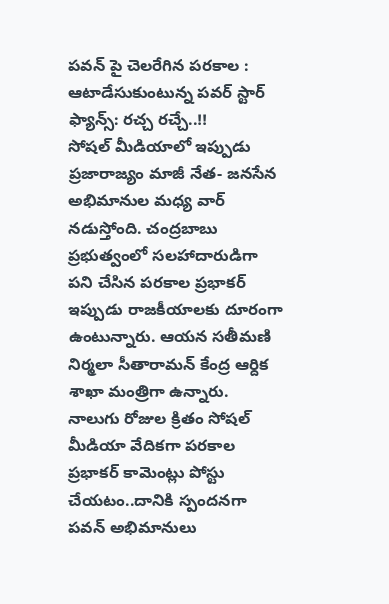పవన్ పై చెలరేగిన పరకాల : ఆటాడేసుకుంటున్న పవర్ స్టార్ ఫ్యాన్స్: రచ్చ రచ్చే..!!
సోషల్ మీడియాలో ఇప్పుడు ప్రజారాజ్యం మాజీ నేత- జనసేన అభిమానుల మధ్య వార్ నడుస్తోంది. చంద్రబాబు ప్రభుత్వంలో సలహాదారుడిగా పని చేసిన పరకాల ప్రభాకర్ ఇప్పుడు రాజకీయాలకు దూరంగా ఉంటున్నారు. ఆయన సతీమణి నిర్మలా సీతారామన్ కేంద్ర ఆర్దిక శాఖా మంత్రిగా ఉన్నారు. నాలుగు రోజుల క్రితం సోషల్ మీడియా వేదికగా పరకాల ప్రభాకర్ కామెంట్లు పోస్టు చేయటం..దానికి స్పందనగా పవన్ అభిమానులు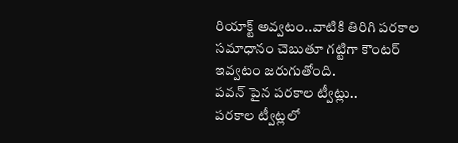రియాక్ట్ అవ్వటం..వాటికి తిరిగి పరకాల సమాధానం చెబుతూ గట్టిగా కౌంటర్ ఇవ్వటం జరుగుతోంది.
పవన్ పైన పరకాల ట్వీట్లు..
పరకాల ట్వీట్లలో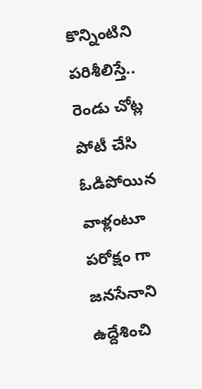కొన్నింటిని పరిశీలిస్తే.. రెండు చోట్ల పోటీ చేసి ఓడిపోయిన వాళ్లంటూ పరోక్షం గా జనసేనాని ఉద్దేశించి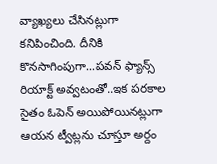వ్యాఖ్యలు చేసినట్లుగా కనిపించింది. దీనికి కొనసాగింపుగా...పవన్ ఫ్యాన్స్ రియాక్ట్ అవ్వటంతో..ఇక పరకాల సైతం ఓపెన్ అయిపోయినట్లుగా ఆయన ట్వీట్లను చూస్తూ అర్దం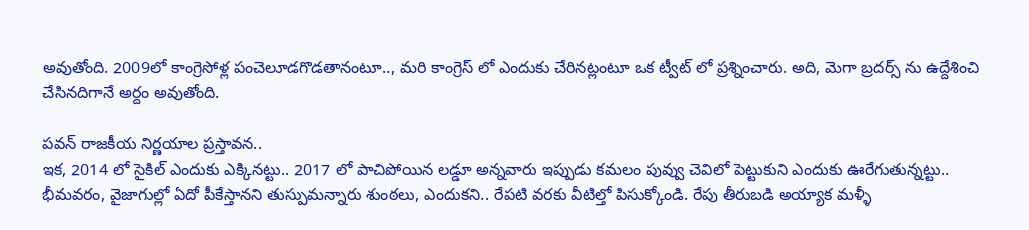అవుతోంది. 2009లో కాంగ్రెసోళ్ల పంచెలూడగొడతానంటూ.., మరి కాంగ్రెస్ లో ఎందుకు చేరినట్లంటూ ఒక ట్వీట్ లో ప్రశ్నించారు. అది, మెగా బ్రదర్స్ ను ఉద్దేశించి చేసినదిగానే అర్దం అవుతోంది.

పవన్ రాజకీయ నిర్ణయాల ప్రస్తావన..
ఇక, 2014 లో సైకిల్ ఎందుకు ఎక్కినట్టు.. 2017 లో పాచిపోయిన లడ్డూ అన్నవారు ఇప్పుడు కమలం పువ్వు చెవిలో పెట్టుకుని ఎందుకు ఊరేగుతున్నట్టు.. భీమవరం, వైజాగుల్లో ఏదో పీకేస్తానని తుస్పుమన్నారు శుంఠలు, ఎందుకని.. రేపటి వరకు వీటిల్తో పిసుక్కోండి. రేపు తీరుబడి అయ్యాక మళ్ళీ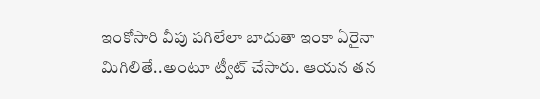ఇంకోసారి వీపు పగిలేలా బాదుతా ఇంకా ఏరైనా మిగిలితే..అంటూ ట్వీట్ చేసారు. ఆయన తన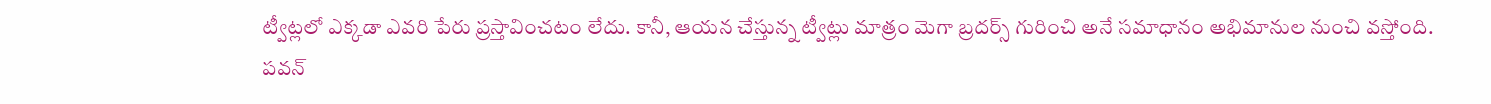ట్వీట్లలో ఎక్కడా ఎవరి పేరు ప్రస్తావించటం లేదు. కానీ, ఆయన చేస్తున్న ట్వీట్లు మాత్రం మెగా బ్రదర్స్ గురించి అనే సమాధానం అభిమానుల నుంచి వస్తోంది.
పవన్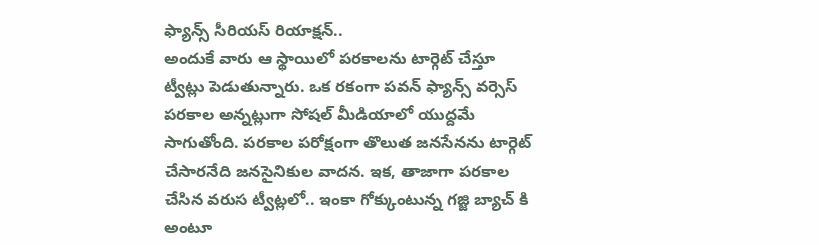ఫ్యాన్స్ సీరియస్ రియాక్షన్..
అందుకే వారు ఆ స్థాయిలో పరకాలను టార్గెట్ చేస్తూ ట్వీట్లు పెడుతున్నారు. ఒక రకంగా పవన్ ఫ్యాన్స్ వర్సెస్ పరకాల అన్నట్లుగా సోషల్ మీడియాలో యుద్దమే సాగుతోంది. పరకాల పరోక్షంగా తొలుత జనసేనను టార్గెట్ చేసారనేది జనసైనికుల వాదన. ఇక, తాజాగా పరకాల చేసిన వరుస ట్వీట్లలో.. ఇంకా గోక్కుంటున్న గజ్జి బ్యాచ్ కి అంటూ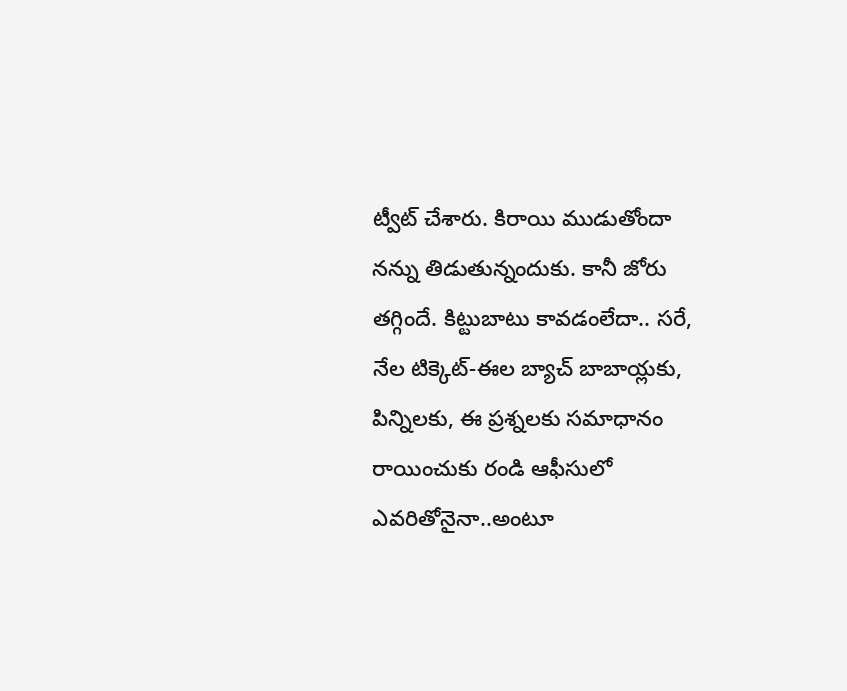ట్వీట్ చేశారు. కిరాయి ముడుతోందా నన్ను తిడుతున్నందుకు. కానీ జోరు తగ్గిందే. కిట్టుబాటు కావడంలేదా.. సరే, నేల టిక్కెట్-ఈల బ్యాచ్ బాబాయ్లకు, పిన్నిలకు, ఈ ప్రశ్నలకు సమాధానం రాయించుకు రండి ఆఫీసులో ఎవరితోనైనా..అంటూ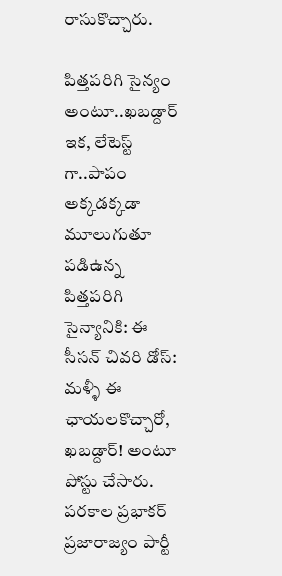రాసుకొచ్చారు.

పిత్తపరిగి సైన్యం అంటూ..ఖబడ్దార్
ఇక, లేటెస్ట్ గా..పాపం అక్కడక్కడా మూలుగుతూ పడిఉన్న పిత్తపరిగి సైన్యానికి: ఈ సీసన్ చివరి డోస్: మళ్ళీ ఈ ఛాయలకొచ్చారో, ఖబడ్దార్! అంటూ పోస్టు చేసారు. పరకాల ప్రభాకర్ ప్రజారాజ్యం పార్టీ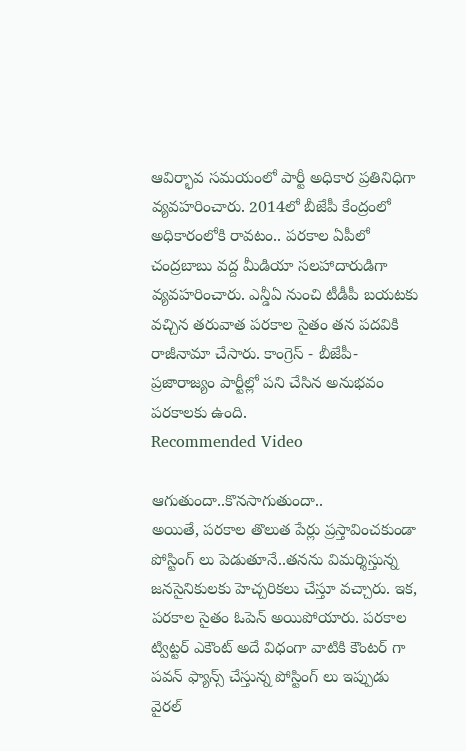ఆవిర్భావ సమయంలో పార్టీ అధికార ప్రతినిధిగా వ్యవహరించారు. 2014లో బీజేపీ కేంద్రంలో అధికారంలోకి రావటం.. పరకాల ఏపీలో చంద్రబాబు వద్ద మీడియా సలహాదారుడిగా వ్యవహరించారు. ఎన్డీఏ నుంచి టీడీపీ బయటకు వచ్చిన తరువాత పరకాల సైతం తన పదవికి రాజీనామా చేసారు. కాంగ్రెస్ - బీజేపీ- ప్రజారాజ్యం పార్టీల్లో పని చేసిన అనుభవం పరకాలకు ఉంది.
Recommended Video

ఆగుతుందా..కొనసాగుతుందా..
అయితే, పరకాల తొలుత పేర్లు ప్రస్తావించకుండా పోస్టింగ్ లు పెడుతూనే..తనను విమర్శిస్తున్న జనసైనికులకు హెచ్చరికలు చేస్తూ వచ్చారు. ఇక, పరకాల సైతం ఓపెన్ అయిపోయారు. పరకాల ట్విట్టర్ ఎకౌంట్ అదే విధంగా వాటికి కౌంటర్ గా పవన్ ఫ్యాన్స్ చేస్తున్న పోస్టింగ్ లు ఇప్పుడు వైరల్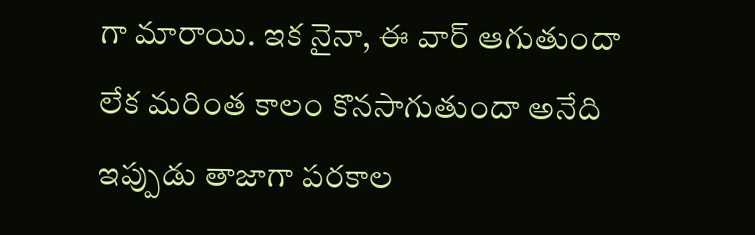గా మారాయి. ఇక నైనా, ఈ వార్ ఆగుతుందా లేక మరింత కాలం కొనసాగుతుందా అనేది ఇప్పుడు తాజాగా పరకాల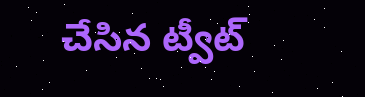చేసిన ట్వీట్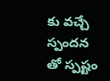కు వచ్చే స్పందన తో స్పష్టం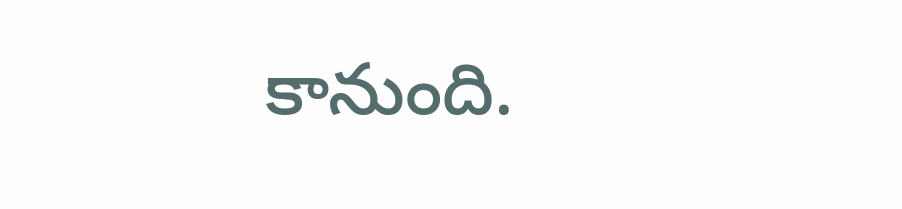కానుంది.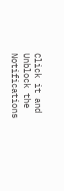Click it and Unblock the Notifications